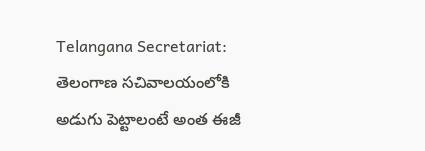Telangana Secretariat: తెలంగాణ సచివాలయంలోకి అడుగు పెట్టాలంటే అంత ఈజీ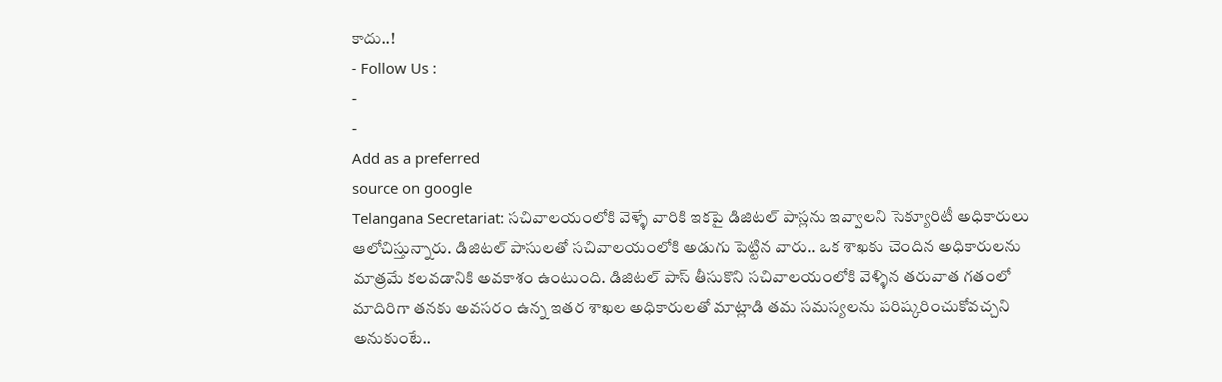కాదు..!
- Follow Us :
-
-
Add as a preferred
source on google
Telangana Secretariat: సచివాలయంలోకి వెళ్ళే వారికి ఇకపై డిజిటల్ పాస్లను ఇవ్వాలని సెక్యూరిటీ అధికారులు ఆలోచిస్తున్నారు. డిజిటల్ పాసులతో సచివాలయంలోకి అడుగు పెట్టిన వారు.. ఒక శాఖకు చెందిన అధికారులను మాత్రమే కలవడానికి అవకాశం ఉంటుంది. డిజిటల్ పాస్ తీసుకొని సచివాలయంలోకి వెళ్ళిన తరువాత గతంలో మాదిరిగా తనకు అవసరం ఉన్న ఇతర శాఖల అధికారులతో మాట్లాడి తమ సమస్యలను పరిష్కరించుకోవచ్చని అనుకుంటే..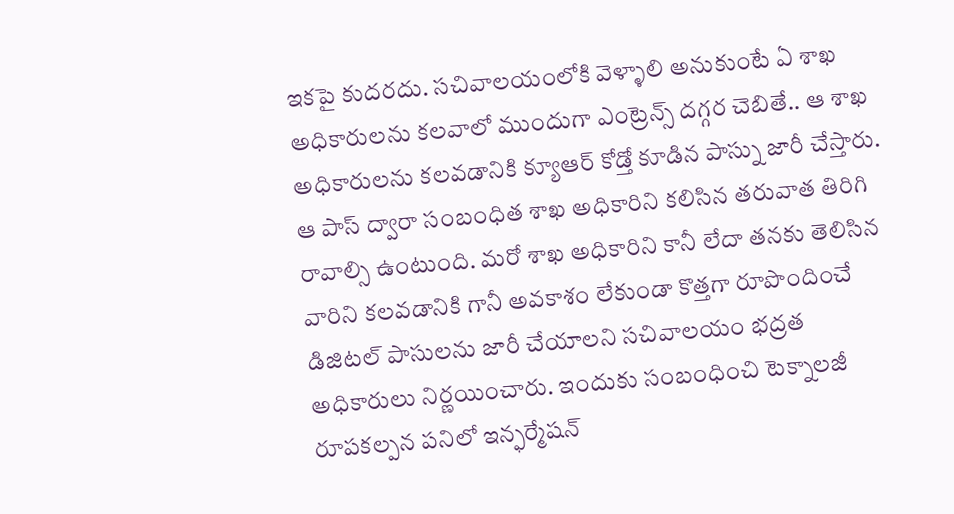ఇకపై కుదరదు. సచివాలయంలోకి వెళ్ళాలి అనుకుంటే ఏ శాఖ అధికారులను కలవాలో ముందుగా ఎంట్రెన్స్ దగ్గర చెబితే.. ఆ శాఖ అధికారులను కలవడానికి క్యూఆర్ కోడ్తో కూడిన పాస్ను జారీ చేస్తారు. ఆ పాస్ ద్వారా సంబంధిత శాఖ అధికారిని కలిసిన తరువాత తిరిగి రావాల్సి ఉంటుంది. మరో శాఖ అధికారిని కానీ లేదా తనకు తెలిసిన వారిని కలవడానికి గానీ అవకాశం లేకుండా కొత్తగా రూపొందించే డిజిటల్ పాసులను జారీ చేయాలని సచివాలయం భద్రత అధికారులు నిర్ణయించారు. ఇందుకు సంబంధించి టెక్నాలజీ రూపకల్పన పనిలో ఇన్ఫర్మేషన్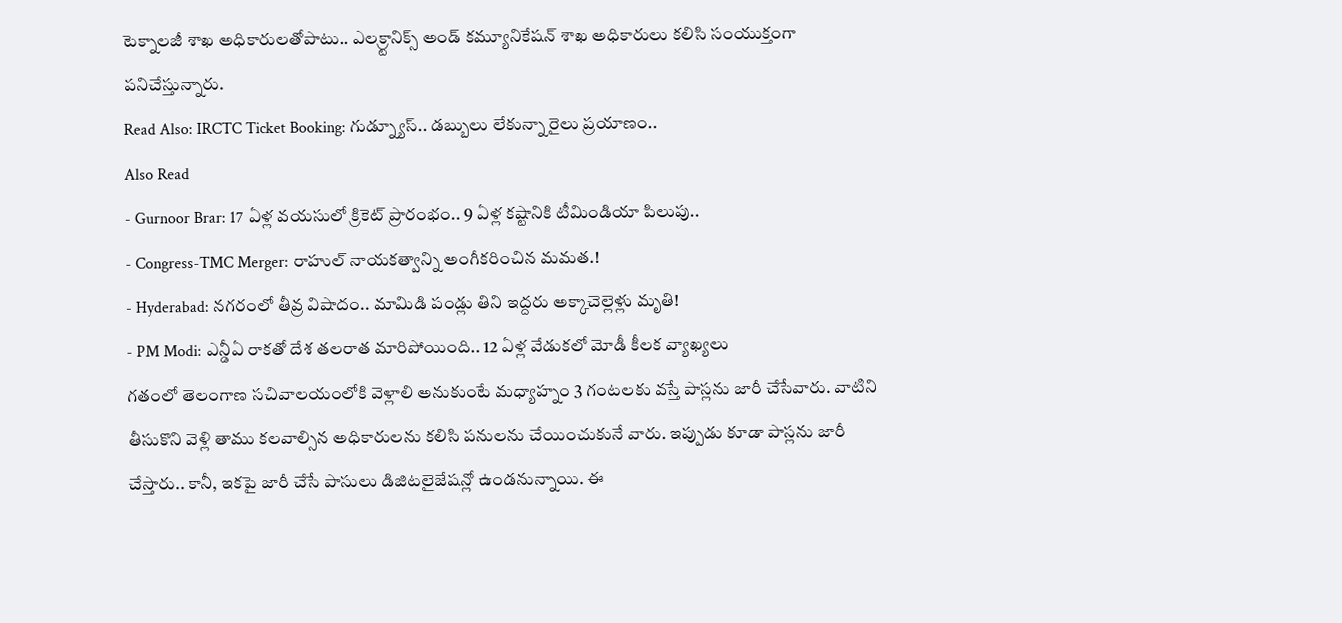టెక్నాలజీ శాఖ అధికారులతోపాటు.. ఎలక్ర్టానిక్స్ అండ్ కమ్యూనికేషన్ శాఖ అధికారులు కలిసి సంయుక్తంగా పనిచేస్తున్నారు.
Read Also: IRCTC Ticket Booking: గుడ్న్యూస్.. డబ్బులు లేకున్నా రైలు ప్రయాణం..
Also Read
- Gurnoor Brar: 17 ఏళ్ల వయసులో క్రికెట్ ప్రారంభం.. 9 ఏళ్ల కష్టానికి టీమిండియా పిలుపు..
- Congress-TMC Merger: రాహుల్ నాయకత్వాన్ని అంగీకరించిన మమత.!
- Hyderabad: నగరంలో తీవ్ర విషాదం.. మామిడి పండ్లు తిని ఇద్దరు అక్కాచెల్లెళ్లు మృతి!
- PM Modi: ఎన్డీఏ రాకతో దేశ తలరాత మారిపోయింది.. 12 ఏళ్ల వేడుకలో మోడీ కీలక వ్యాఖ్యలు
గతంలో తెలంగాణ సచివాలయంలోకి వెళ్లాలి అనుకుంటే మధ్యాహ్నం 3 గంటలకు వస్తే పాస్లను జారీ చేసేవారు. వాటిని తీసుకొని వెళ్లి తాము కలవాల్సిన అధికారులను కలిసి పనులను చేయించుకునే వారు. ఇప్పుడు కూడా పాస్లను జారీ చేస్తారు.. కానీ, ఇకపై జారీ చేసే పాసులు డిజిటలైజేషన్లో ఉండనున్నాయి. ఈ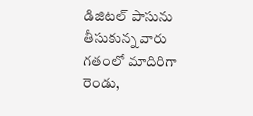డిజిటల్ పాసును తీసుకున్న వారు గతంలో మాదిరిగా రెండు,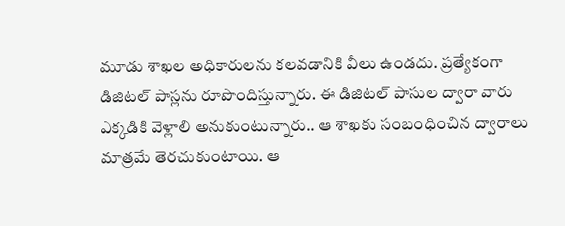మూడు శాఖల అధికారులను కలవడానికి వీలు ఉండదు. ప్రత్యేకంగా డిజిటల్ పాస్లను రూపొందిస్తున్నారు. ఈ డిజిటల్ పాసుల ద్వారా వారు ఎక్కడికి వెళ్లాలి అనుకుంటున్నారు.. ఆ శాఖకు సంబంధించిన ద్వారాలు మాత్రమే తెరచుకుంటాయి. ఆ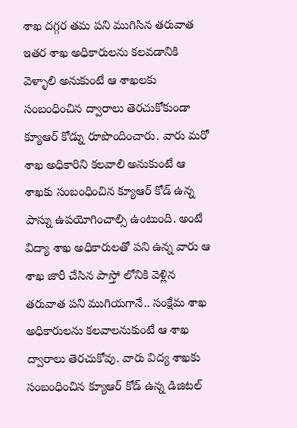శాఖ దగ్గర తమ పని ముగిసిన తరువాత ఇతర శాఖ అధికారులను కలవడానికి వెళ్ళాలి అనుకుంటే ఆ శాఖలకు సంబంధించిన ద్వారాలు తెరచుకోకుండా క్యూఆర్ కోడ్ను రూపొందించారు. వారు మరో శాఖ అధికారిని కలవాలి అనుకుంటే ఆ శాఖకు సంబంధించిన క్యూఆర్ కోడ్ ఉన్న పాస్ను ఉపయోగించాల్సి ఉంటుంది. అంటే విద్యా శాఖ అధికారులతో పని ఉన్న వారు ఆ శాఖ జారీ చేసిన పాస్తో లోనికి వెళ్లిన తరువాత పని ముగియగానే.. సంక్షేమ శాఖ అధికారులను కలవాలనుకుంటే ఆ శాఖ ద్వారాలు తెరచుకోవు. వారు విద్య శాఖకు సంబంధించిన క్యూఆర్ కోడ్ ఉన్న డిజిటల్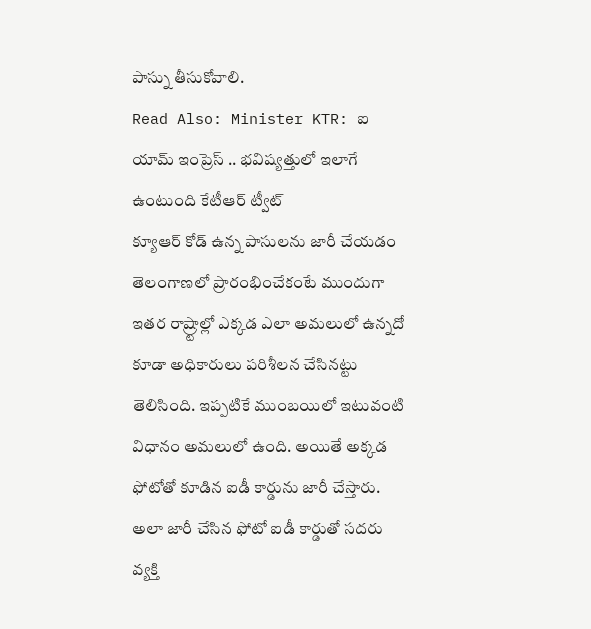పాస్ను తీసుకోవాలి.
Read Also: Minister KTR: ఐ యామ్ ఇంప్రెస్ .. భవిష్యత్తులో ఇలాగే ఉంటుంది కేటీఆర్ ట్వీట్
క్యూఆర్ కోడ్ ఉన్న పాసులను జారీ చేయడం తెలంగాణలో ప్రారంభించేకంటే ముందుగా ఇతర రాష్ర్టాల్లో ఎక్కడ ఎలా అమలులో ఉన్నదో కూడా అధికారులు పరిశీలన చేసినట్టు తెలిసింది. ఇప్పటికే ముంబయిలో ఇటువంటి విధానం అమలులో ఉంది. అయితే అక్కడ ఫోటోతో కూడిన ఐడీ కార్డును జారీ చేస్తారు. అలా జారీ చేసిన ఫోటో ఐడీ కార్డుతో సదరు వ్యక్తి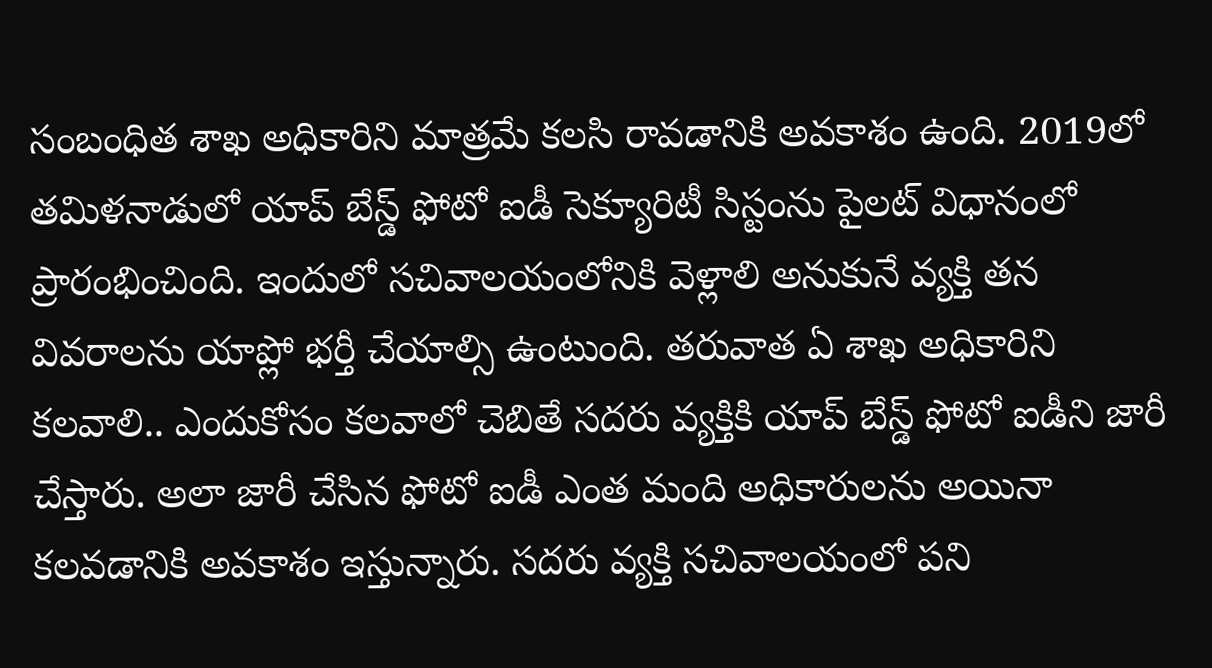సంబంధిత శాఖ అధికారిని మాత్రమే కలసి రావడానికి అవకాశం ఉంది. 2019లో తమిళనాడులో యాప్ బేస్డ్ ఫోటో ఐడీ సెక్యూరిటీ సిస్టంను పైలట్ విధానంలో ప్రారంభించింది. ఇందులో సచివాలయంలోనికి వెళ్లాలి అనుకునే వ్యక్తి తన వివరాలను యాప్లో భర్తీ చేయాల్సి ఉంటుంది. తరువాత ఏ శాఖ అధికారిని కలవాలి.. ఎందుకోసం కలవాలో చెబితే సదరు వ్యక్తికి యాప్ బేస్డ్ ఫోటో ఐడీని జారీ చేస్తారు. అలా జారీ చేసిన ఫోటో ఐడీ ఎంత మంది అధికారులను అయినా కలవడానికి అవకాశం ఇస్తున్నారు. సదరు వ్యక్తి సచివాలయంలో పని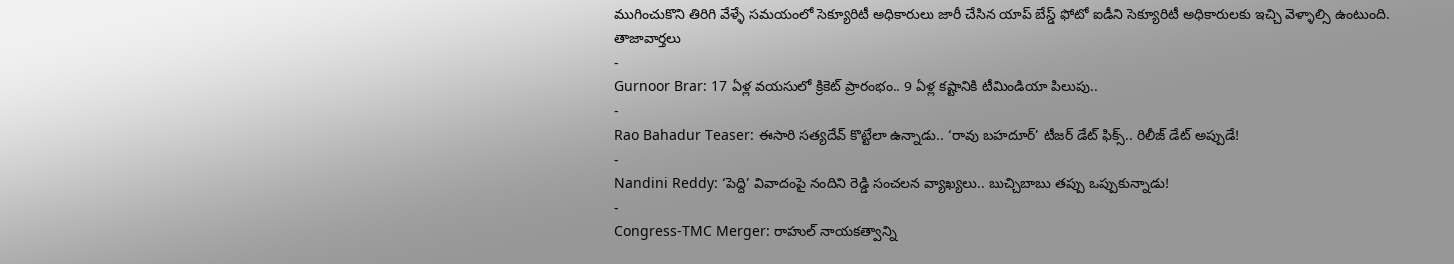ముగించుకొని తిరిగి వేళ్ళే సమయంలో సెక్యూరిటీ అధికారులు జారీ చేసిన యాప్ బేస్డ్ ఫోటో ఐడీని సెక్యూరిటీ అధికారులకు ఇచ్చి వెళ్ళాల్సి ఉంటుంది.
తాజావార్తలు
-
Gurnoor Brar: 17 ఏళ్ల వయసులో క్రికెట్ ప్రారంభం.. 9 ఏళ్ల కష్టానికి టీమిండియా పిలుపు..
-
Rao Bahadur Teaser: ఈసారి సత్యదేవ్ కొట్టేలా ఉన్నాడు.. ‘రావు బహదూర్’ టీజర్ డేట్ ఫిక్స్.. రిలీజ్ డేట్ అప్పుడే!
-
Nandini Reddy: ‘పెద్ది’ వివాదంపై నందిని రెడ్డి సంచలన వ్యాఖ్యలు.. బుచ్చిబాబు తప్పు ఒప్పుకున్నాడు!
-
Congress-TMC Merger: రాహుల్ నాయకత్వాన్ని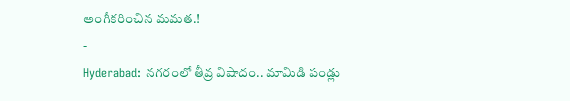అంగీకరించిన మమత.!
-
Hyderabad: నగరంలో తీవ్ర విషాదం.. మామిడి పండ్లు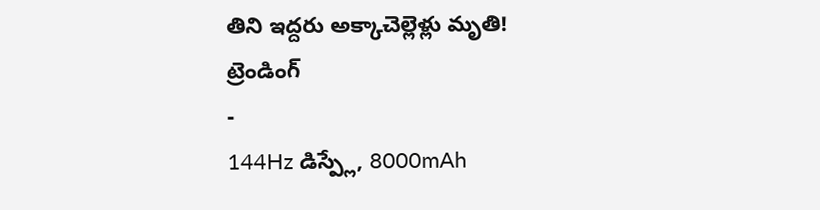తిని ఇద్దరు అక్కాచెల్లెళ్లు మృతి!
ట్రెండింగ్
-
144Hz డిస్ప్లే, 8000mAh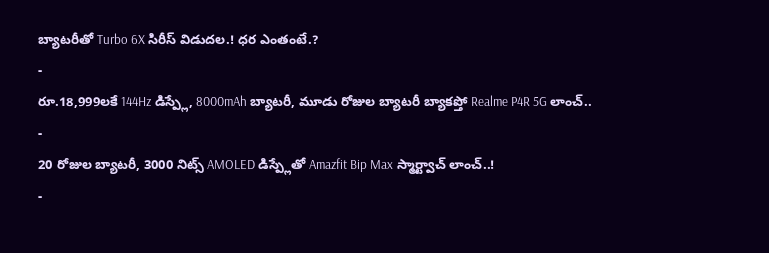బ్యాటరీతో Turbo 6X సిరీస్ విడుదల.! ధర ఎంతంటే.?
-
రూ.18,999లకే 144Hz డిస్ప్లే, 8000mAh బ్యాటరీ, మూడు రోజుల బ్యాటరీ బ్యాకప్తో Realme P4R 5G లాంచ్..
-
20 రోజుల బ్యాటరీ, 3000 నిట్స్ AMOLED డిస్ప్లేతో Amazfit Bip Max స్మార్ట్వాచ్ లాంచ్..!
-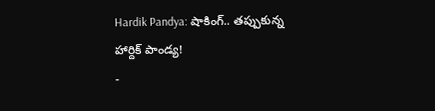Hardik Pandya: షాకింగ్.. తప్పుకున్న హార్దిక్ పాండ్య!
-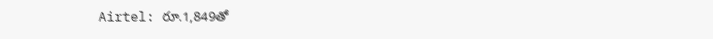Airtel: రూ.1,849తో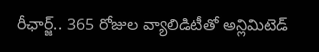రీఛార్జ్.. 365 రోజుల వ్యాలిడిటీతో అన్లిమిటెడ్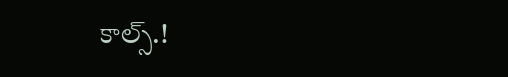కాల్స్.!